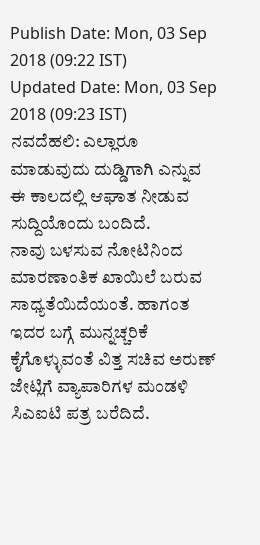Publish Date: Mon, 03 Sep 2018 (09:22 IST)
Updated Date: Mon, 03 Sep 2018 (09:23 IST)
ನವದೆಹಲಿ: ಎಲ್ಲಾರೂ ಮಾಡುವುದು ದುಡ್ಡಿಗಾಗಿ ಎನ್ನುವ ಈ ಕಾಲದಲ್ಲಿ ಆಘಾತ ನೀಡುವ ಸುದ್ದಿಯೊಂದು ಬಂದಿದೆ.
ನಾವು ಬಳಸುವ ನೋಟಿನಿಂದ ಮಾರಣಾಂತಿಕ ಖಾಯಿಲೆ ಬರುವ ಸಾಧ್ಯತೆಯಿದೆಯಂತೆ. ಹಾಗಂತ ಇದರ ಬಗ್ಗೆ ಮುನ್ನಚ್ಚರಿಕೆ ಕೈಗೊಳ್ಳುವಂತೆ ವಿತ್ತ ಸಚಿವ ಅರುಣ್ ಜೇಟ್ಲಿಗೆ ವ್ಯಾಪಾರಿಗಳ ಮಂಡಳಿ ಸಿಎಐಟಿ ಪತ್ರ ಬರೆದಿದೆ.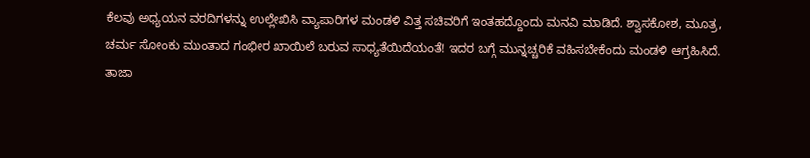ಕೆಲವು ಅಧ್ಯಯನ ವರದಿಗಳನ್ನು ಉಲ್ಲೇಖಿಸಿ ವ್ಯಾಪಾರಿಗಳ ಮಂಡಳಿ ವಿತ್ತ ಸಚಿವರಿಗೆ ಇಂತಹದ್ದೊಂದು ಮನವಿ ಮಾಡಿದೆ. ಶ್ವಾಸಕೋಶ, ಮೂತ್ರ, ಚರ್ಮ ಸೋಂಕು ಮುಂತಾದ ಗಂಭೀರ ಖಾಯಿಲೆ ಬರುವ ಸಾಧ್ಯತೆಯಿದೆಯಂತೆ! ಇದರ ಬಗ್ಗೆ ಮುನ್ನಚ್ಚರಿಕೆ ವಹಿಸಬೇಕೆಂದು ಮಂಡಳಿ ಆಗ್ರಹಿಸಿದೆ.
ತಾಜಾ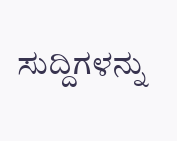ಸುದ್ದಿಗಳನ್ನು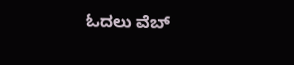ಓದಲು ವೆಬ್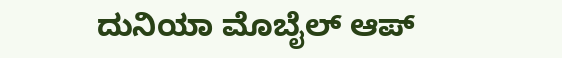ದುನಿಯಾ ಮೊಬೈಲ್ ಆಪ್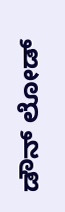ಡೌನ್ ಲೋಡ್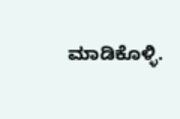ಮಾಡಿಕೊಳ್ಳಿ.